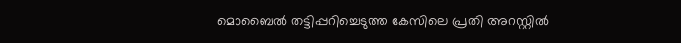മൊബൈൽ തട്ടിപ്പറിച്ചെടുത്ത കേസിലെ പ്രതി അറസ്റ്റിൽ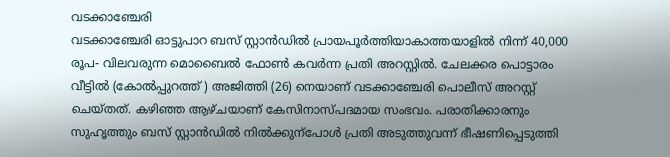വടക്കാഞ്ചേരി
വടക്കാഞ്ചേരി ഓട്ടുപാറ ബസ് സ്റ്റാൻഡിൽ പ്രായപൂർത്തിയാകാത്തയാളിൽ നിന്ന് 40,000 രൂപ- വിലവരുന്ന മൊബൈൽ ഫോൺ കവർന്ന പ്രതി അറസ്റ്റിൽ. ചേലക്കര പൊട്ടാരം വീട്ടിൽ (കോൽപ്പുറത്ത് ) അജിത്തി (26) നെയാണ് വടക്കാഞ്ചേരി പൊലീസ് അറസ്റ്റ് ചെയ്തത്. കഴിഞ്ഞ ആഴ്ചയാണ് കേസിനാസ്പദമായ സംഭവം. പരാതിക്കാരനും സുഹൃത്തും ബസ് സ്റ്റാൻഡിൽ നിൽക്കുന്പോൾ പ്രതി അടുത്തുവന്ന് ഭീഷണിപ്പെടുത്തി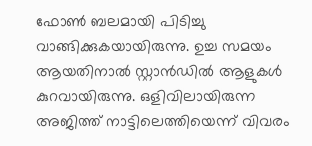ഫോൺ ബലമായി പിടിച്ചു വാങ്ങിക്കുകയായിരുന്നു. ഉച്ച സമയം ആയതിനാൽ സ്റ്റാൻഡിൽ ആളുകൾ കുറവായിരുന്നു. ഒളിവിലായിരുന്ന അജിത്ത് നാട്ടിലെത്തിയെന്ന് വിവരം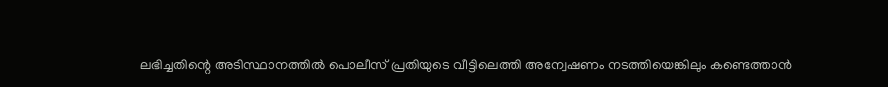ലഭിച്ചതിന്റെ അടിസ്ഥാനത്തിൽ പൊലീസ് പ്രതിയുടെ വീട്ടിലെത്തി അന്വേഷണം നടത്തിയെങ്കിലും കണ്ടെത്താൻ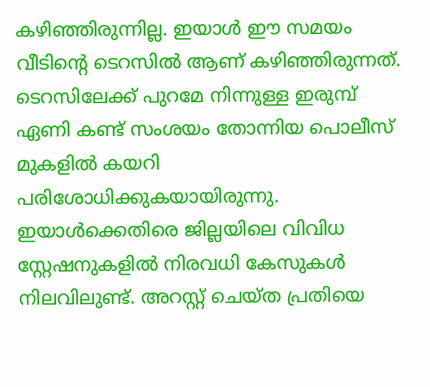കഴിഞ്ഞിരുന്നില്ല. ഇയാൾ ഈ സമയം വീടിന്റെ ടെറസിൽ ആണ് കഴിഞ്ഞിരുന്നത്. ടെറസിലേക്ക് പുറമേ നിന്നുള്ള ഇരുമ്പ് ഏണി കണ്ട് സംശയം തോന്നിയ പൊലീസ് മുകളിൽ കയറി പരിശോധിക്കുകയായിരുന്നു. ഇയാൾക്കെതിരെ ജില്ലയിലെ വിവിധ സ്റ്റേഷനുകളിൽ നിരവധി കേസുകൾ നിലവിലുണ്ട്. അറസ്റ്റ് ചെയ്ത പ്രതിയെ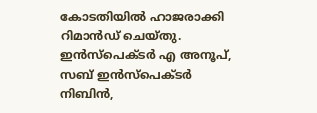കോടതിയിൽ ഹാജരാക്കി റിമാൻഡ് ചെയ്തു. ഇൻസ്പെക്ടർ എ അനൂപ്, സബ് ഇൻസ്പെക്ടർ നിബിൻ,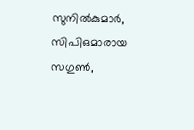സുനിൽകുമാർ, സിപിഒമാരായ സഗുൺ,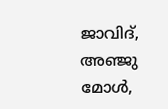ജാവിദ്, അഞ്ജു മോൾ,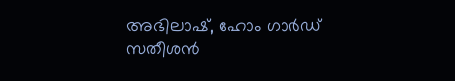അഭിലാഷ്, ഹോം ഗാർഡ് സതീശൻ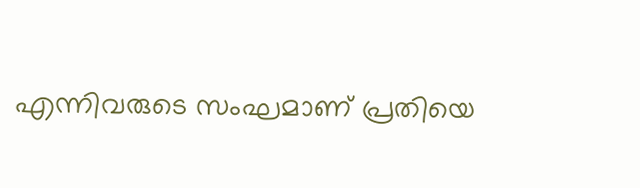എന്നിവരുടെ സംഘമാണ് പ്രതിയെ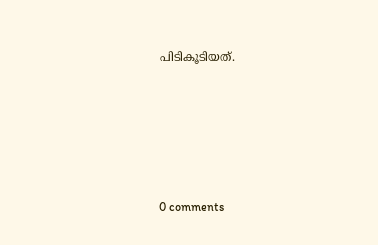പിടികൂടിയത്.









0 comments